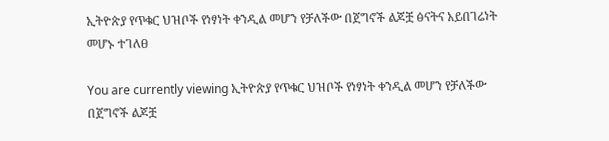ኢትዮጵያ የጥቁር ህዝቦች የነፃነት ቀንዲል መሆን የቻለችው በጀግኖች ልጆቿ ፅናትና አይበገሬነት መሆኑ ተገለፀ

You are currently viewing ኢትዮጵያ የጥቁር ህዝቦች የነፃነት ቀንዲል መሆን የቻለችው በጀግኖች ልጆቿ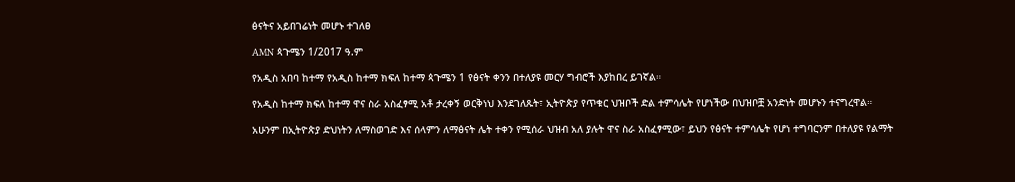ፅናትና አይበገሬነት መሆኑ ተገለፀ

AMN ጳጉሜን 1/2017 ዓ.ም

የአዲስ አበባ ከተማ የአዲስ ከተማ ክፍለ ከተማ ጳጉሜን 1 የፅናት ቀንን በተለያዩ መርሃ ግብሮች እያከበረ ይገኛል።

የአዲስ ከተማ ክፍለ ከተማ ዋና ስራ አስፈፃሚ አቶ ታረቀኝ ወርቅነህ እንደገለጹት፣ ኢትዮጵያ የጥቁር ህዝቦች ድል ተምሳሌት የሆነችው በህዝቦቿ አንድነት መሆኑን ተናግረዋል።

አሁንም በኢትዮጵያ ድህነትን ለማስወገድ እና ሰላምን ለማፅናት ሌት ተቀን የሚሰራ ህዝብ አለ ያሉት ዋና ስራ አስፈፃሚው፣ ይህን የፅናት ተምሳሌት የሆነ ተግባርንም በተለያዩ የልማት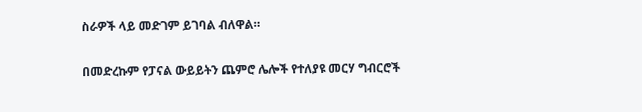ስራዎች ላይ መድገም ይገባል ብለዋል።

በመድረኩም የፓናል ውይይትን ጨምሮ ሌሎች የተለያዩ መርሃ ግብርሮች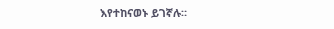እየተከናወኑ ይገኛሉ።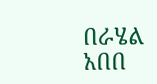በራሄል አበበ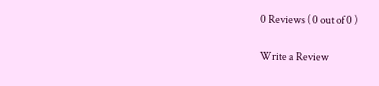0 Reviews ( 0 out of 0 )

Write a Review